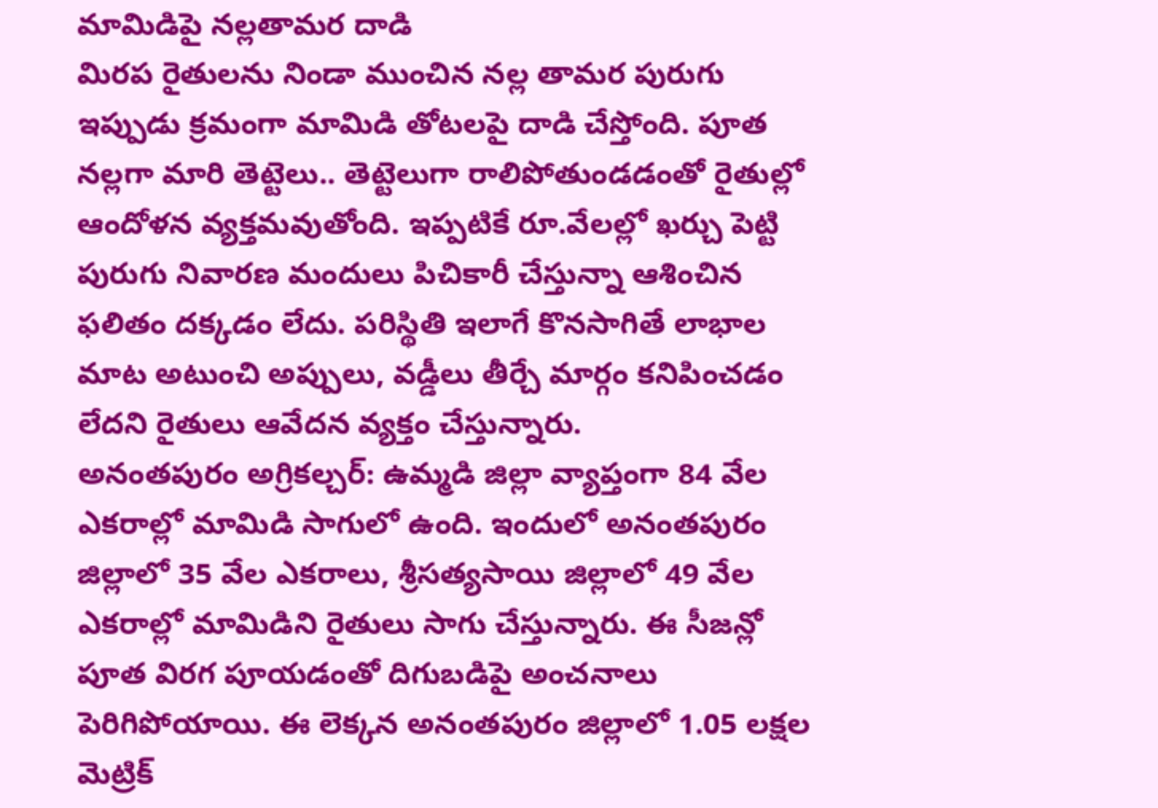మామిడిపై నల్లతామర దాడి
మిరప రైతులను నిండా ముంచిన నల్ల తామర పురుగు ఇప్పుడు క్రమంగా మామిడి తోటలపై దాడి చేస్తోంది. పూత నల్లగా మారి తెట్టెలు.. తెట్టెలుగా రాలిపోతుండడంతో రైతుల్లో ఆందోళన వ్యక్తమవుతోంది. ఇప్పటికే రూ.వేలల్లో ఖర్చు పెట్టి పురుగు నివారణ మందులు పిచికారీ చేస్తున్నా ఆశించిన ఫలితం దక్కడం లేదు. పరిస్థితి ఇలాగే కొనసాగితే లాభాల మాట అటుంచి అప్పులు, వడ్డీలు తీర్చే మార్గం కనిపించడం లేదని రైతులు ఆవేదన వ్యక్తం చేస్తున్నారు.
అనంతపురం అగ్రికల్చర్: ఉమ్మడి జిల్లా వ్యాప్తంగా 84 వేల ఎకరాల్లో మామిడి సాగులో ఉంది. ఇందులో అనంతపురం జిల్లాలో 35 వేల ఎకరాలు, శ్రీసత్యసాయి జిల్లాలో 49 వేల ఎకరాల్లో మామిడిని రైతులు సాగు చేస్తున్నారు. ఈ సీజన్లో పూత విరగ పూయడంతో దిగుబడిపై అంచనాలు పెరిగిపోయాయి. ఈ లెక్కన అనంతపురం జిల్లాలో 1.05 లక్షల మెట్రిక్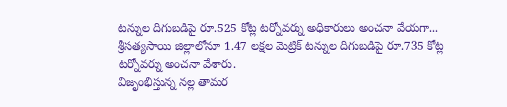టన్నుల దిగుబడిపై రూ.525 కోట్ల టర్నోవర్ను అధికారులు అంచనా వేయగా... శ్రీసత్యసాయి జిల్లాలోనూ 1.47 లక్షల మెట్రిక్ టన్నుల దిగుబడిపై రూ.735 కోట్ల టర్నోవర్ను అంచనా వేశారు.
విజృంభిస్తున్న నల్ల తామర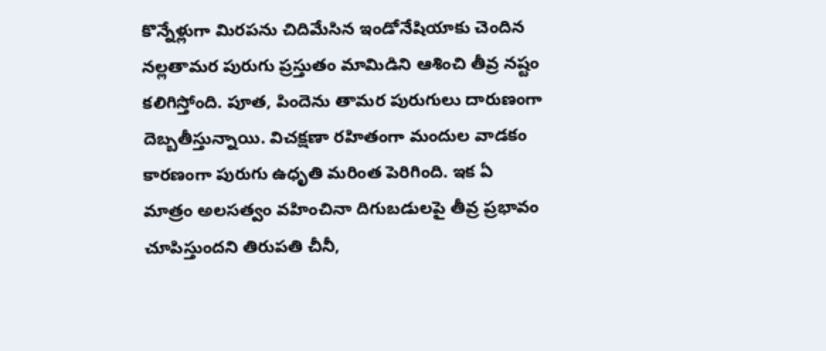కొన్నేళ్లుగా మిరపను చిదిమేసిన ఇండోనేషియాకు చెందిన నల్లతామర పురుగు ప్రస్తుతం మామిడిని ఆశించి తీవ్ర నష్టం కలిగిస్తోంది. పూత, పిందెను తామర పురుగులు దారుణంగా దెబ్బతీస్తున్నాయి. విచక్షణా రహితంగా మందుల వాడకం కారణంగా పురుగు ఉధృతి మరింత పెరిగింది. ఇక ఏ మాత్రం అలసత్వం వహించినా దిగుబడులపై తీవ్ర ప్రభావం చూపిస్తుందని తిరుపతి చీనీ,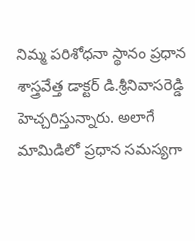నిమ్మ పరిశోధనా స్థానం ప్రధాన శాస్త్రవేత్త డాక్టర్ డి.శ్రీనివాసరెడ్డి హెచ్చరిస్తున్నారు. అలాగే మామిడిలో ప్రధాన సమస్యగా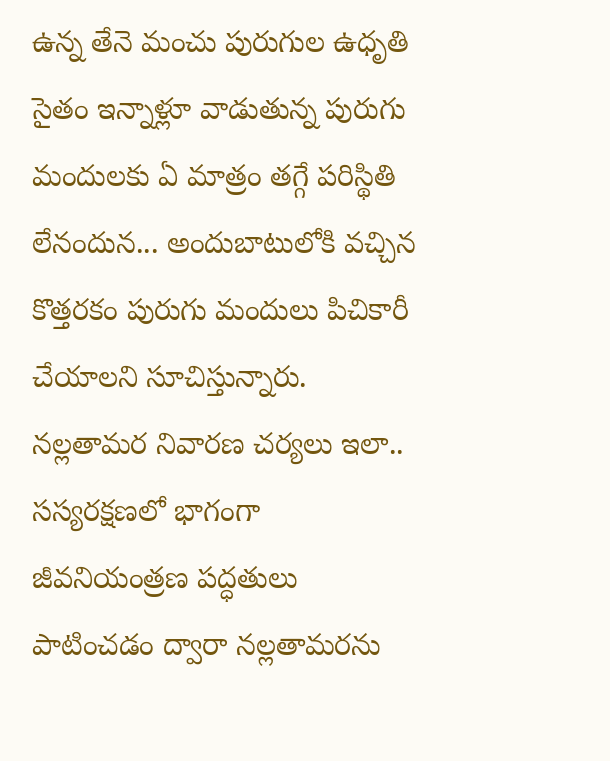ఉన్న తేనె మంచు పురుగుల ఉధృతి సైతం ఇన్నాళ్లూ వాడుతున్న పురుగు మందులకు ఏ మాత్రం తగ్గే పరిస్థితి లేనందున... అందుబాటులోకి వచ్చిన కొత్తరకం పురుగు మందులు పిచికారీ చేయాలని సూచిస్తున్నారు.
నల్లతామర నివారణ చర్యలు ఇలా..
సస్యరక్షణలో భాగంగా జీవనియంత్రణ పద్ధతులు పాటించడం ద్వారా నల్లతామరను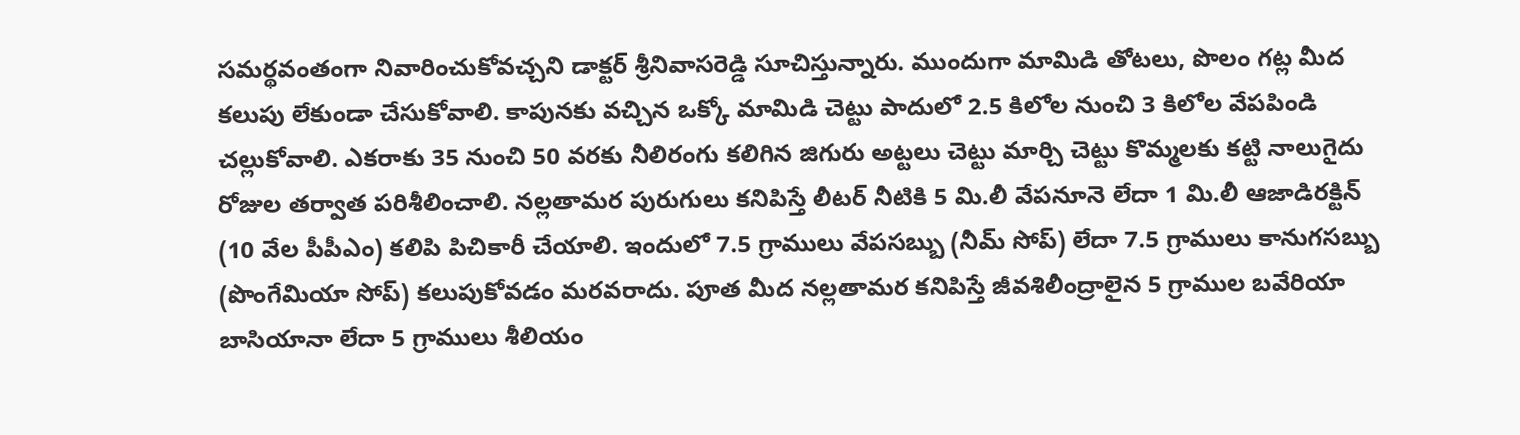సమర్థవంతంగా నివారించుకోవచ్చని డాక్టర్ శ్రీనివాసరెడ్డి సూచిస్తున్నారు. ముందుగా మామిడి తోటలు, పొలం గట్ల మీద కలుపు లేకుండా చేసుకోవాలి. కాపునకు వచ్చిన ఒక్కో మామిడి చెట్టు పాదులో 2.5 కిలోల నుంచి 3 కిలోల వేపపిండి చల్లుకోవాలి. ఎకరాకు 35 నుంచి 50 వరకు నీలిరంగు కలిగిన జిగురు అట్టలు చెట్టు మార్చి చెట్టు కొమ్మలకు కట్టి నాలుగైదు రోజుల తర్వాత పరిశీలించాలి. నల్లతామర పురుగులు కనిపిస్తే లీటర్ నీటికి 5 మి.లీ వేపనూనె లేదా 1 మి.లీ ఆజాడిరక్టిన్ (10 వేల పీపీఎం) కలిపి పిచికారీ చేయాలి. ఇందులో 7.5 గ్రాములు వేపసబ్బు (నీమ్ సోప్) లేదా 7.5 గ్రాములు కానుగసబ్బు (పొంగేమియా సోప్) కలుపుకోవడం మరవరాదు. పూత మీద నల్లతామర కనిపిస్తే జీవశిలీంద్రాలైన 5 గ్రాముల బవేరియా బాసియానా లేదా 5 గ్రాములు శీలియం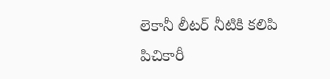లెకానీ లీటర్ నీటికి కలిపి పిచికారీ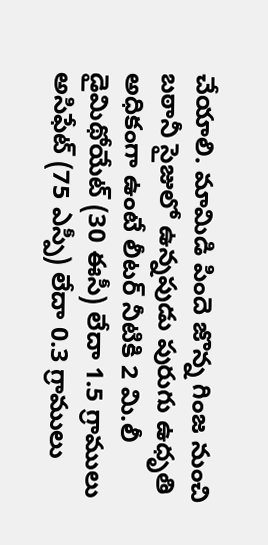చేయాలి. మామిడి పిందె జొన్న గింజ నుంచి బఠానీ సైజులో ఉన్నపుడు పురుగు ఉధృతి అధికంగా ఉంటే లీటర్ నీటికి 2 మి.లీ డైమిథోయేట్ (30 ఈసీ) లేదా 1.5 గ్రాములు అసిఫేట్ (75 ఎస్పీ) లేదా 0.3 గ్రాములు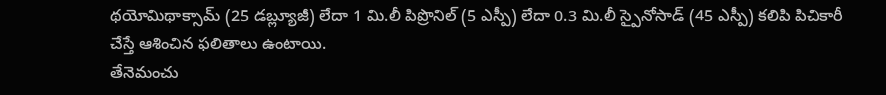థయోమిథాక్సామ్ (25 డబ్ల్యూజీ) లేదా 1 మి.లీ పిప్రొనిల్ (5 ఎస్పీ) లేదా 0.3 మి.లీ స్పైనోసాడ్ (45 ఎస్పీ) కలిపి పిచికారీ చేస్తే ఆశించిన ఫలితాలు ఉంటాయి.
తేనెమంచు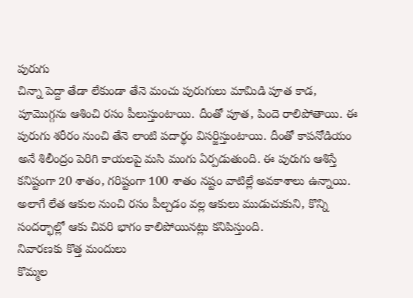పురుగు
చిన్నా పెద్దా తేడా లేకుండా తేనె మంచు పురుగులు మామిడి పూత కాడ, పూమొగ్గను ఆశించి రసం పీలుస్తుంటాయి. దీంతో పూత, పిందె రాలిపోతాయి. ఈ పురుగు శరీరం నుంచి తేనె లాంటి పదార్థం విసర్జిస్తుంటాయి. దీంతో కాపనోడియం అనే శిలీంద్రం పెరిగి కాయలపై మసి మంగు ఏర్పడుతుంది. ఈ పురుగు ఆశిస్తే కనిష్టంగా 20 శాతం, గరిష్టంగా 100 శాతం నష్టం వాటిల్లే అవకాశాలు ఉన్నాయి. అలాగే లేత ఆకుల నుంచి రసం పీల్చడం వల్ల ఆకులు ముడుచుకుని, కొన్ని సందర్భాల్లో ఆకు చివరి భాగం కాలిపోయినట్లు కనిపిస్తుంది.
నివారణకు కొత్త మందులు
కొమ్మల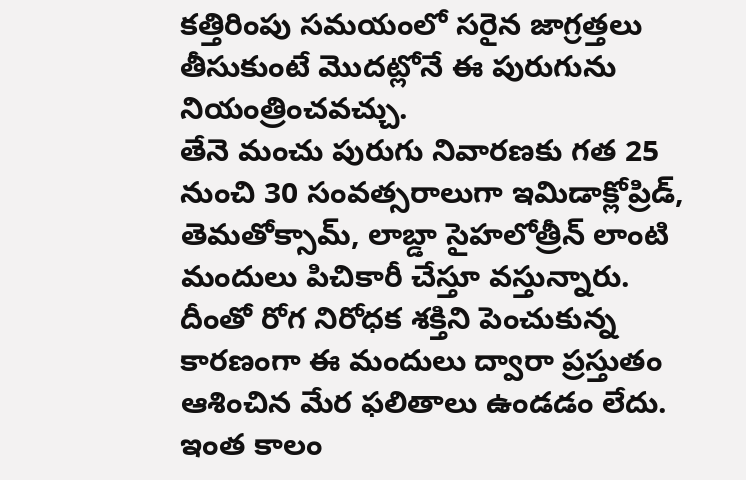కత్తిరింపు సమయంలో సరైన జాగ్రత్తలు తీసుకుంటే మొదట్లోనే ఈ పురుగును నియంత్రించవచ్చు.
తేనె మంచు పురుగు నివారణకు గత 25 నుంచి 30 సంవత్సరాలుగా ఇమిడాక్లోప్రిడ్, తెమతోక్సామ్, లాబ్డా సైహలోత్రీన్ లాంటి మందులు పిచికారీ చేస్తూ వస్తున్నారు. దీంతో రోగ నిరోధక శక్తిని పెంచుకున్న కారణంగా ఈ మందులు ద్వారా ప్రస్తుతం ఆశించిన మేర ఫలితాలు ఉండడం లేదు.
ఇంత కాలం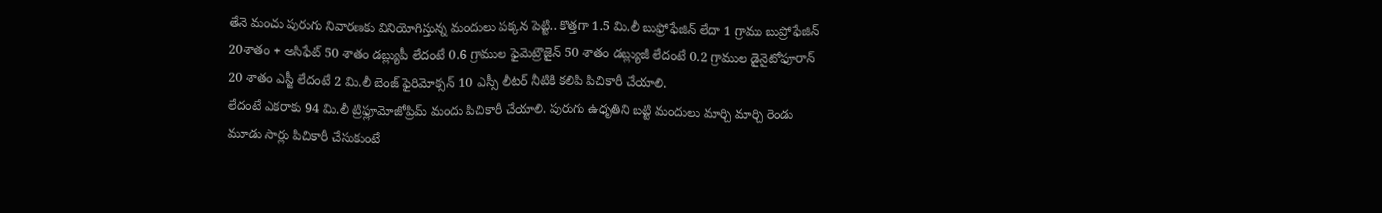తేనె మంచు పురుగు నివారణకు వినియోగిస్తున్న మందులు పక్కన పెట్టి.. కొత్తగా 1.5 మి.లీ బుఫ్రోఫేజిన్ లేదా 1 గ్రాము బుప్రోఫేజిన్ 20శాతం + అసిఫేట్ 50 శాతం డబ్ల్యుపీ లేదంటే 0.6 గ్రాముల ఫైమెట్రౌజైన్ 50 శాతం డబ్ల్యుజీ లేదంటే 0.2 గ్రాముల డైనైటోఫూరాన్ 20 శాతం ఎస్జీ లేదంటే 2 మి.లీ బెంజ్ ఫైరిమోక్సన్ 10 ఎస్సీ లీటర్ నీటికి కలిపి పిచికారీ చేయాలి.
లేదంటే ఎకరాకు 94 మి.లీ ట్రిఫ్లూమోజోప్రిమ్ మందు పిచికారీ చేయాలి. పురుగు ఉధృతిని బట్టి మందులు మార్చి మార్చి రెండు మూడు సార్లు పిచికారీ చేసుకుంటే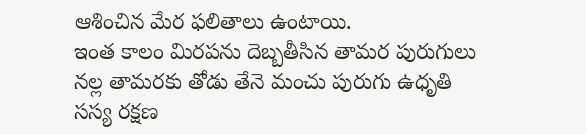ఆశించిన మేర ఫలితాలు ఉంటాయి.
ఇంత కాలం మిరపను దెబ్బతీసిన తామర పురుగులు
నల్ల తామరకు తోడు తేనె మంచు పురుగు ఉధృతి
సస్య రక్షణ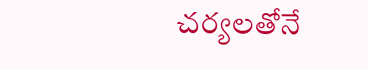చర్యలతోనే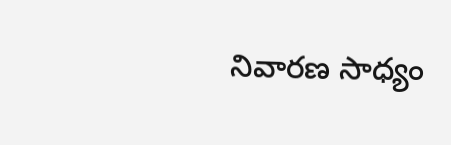నివారణ సాధ్యం